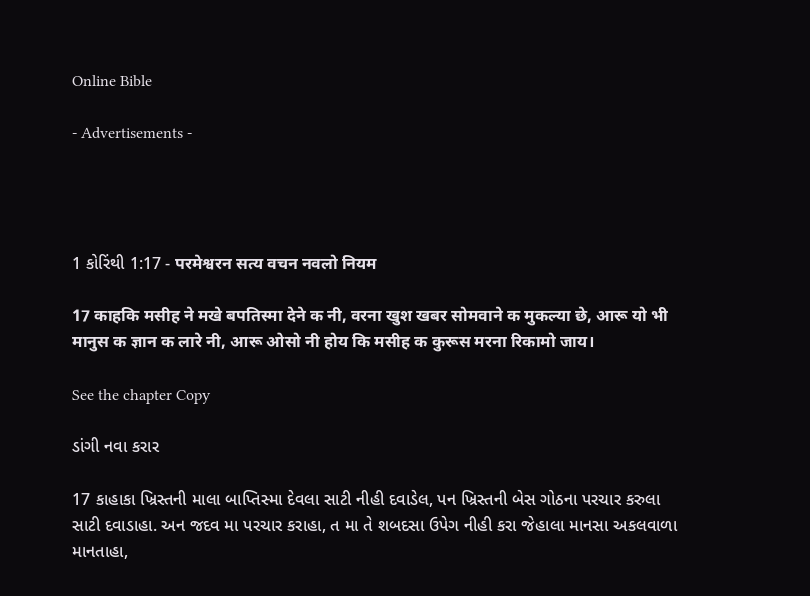Online Bible

- Advertisements -




1 કોરિંથી 1:17 - परमेश्वरन सत्य वचन नवलो नियम

17 काहकि मसीह ने मखे बपतिस्मा देने क नी, वरना खुश खबर सोमवाने क मुकल्या छे, आरू यो भी मानुस क ज्ञान क लारे नी, आरू ओसो नी होय कि मसीह क कुरूस मरना रिकामो जाय।

See the chapter Copy

ડાંગી નવા કરાર

17 કાહાકા ખ્રિસ્તની માલા બાપ્તિસ્મા દેવલા સાટી નીહી દવાડેલ, પન ખ્રિસ્તની બેસ ગોઠના પરચાર કરુલા સાટી દવાડાહા. અન જદવ મા પરચાર કરાહા, ત મા તે શબદસા ઉપેગ નીહી કરા જેહાલા માનસા અકલવાળા માનતાહા,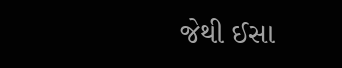જેથી ઈસા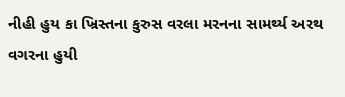નીહી હુય કા ખ્રિસ્તના કુરુસ વરલા મરનના સામર્થ્ય અરથ વગરના હુયી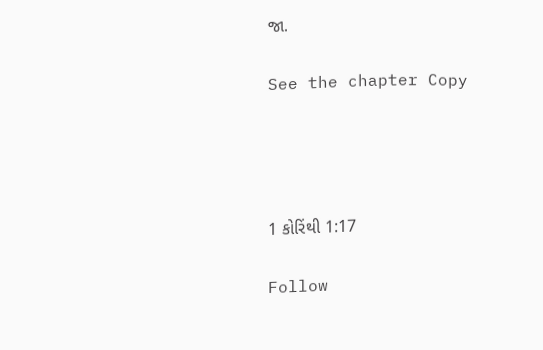જા.

See the chapter Copy




1 કોરિંથી 1:17

Follow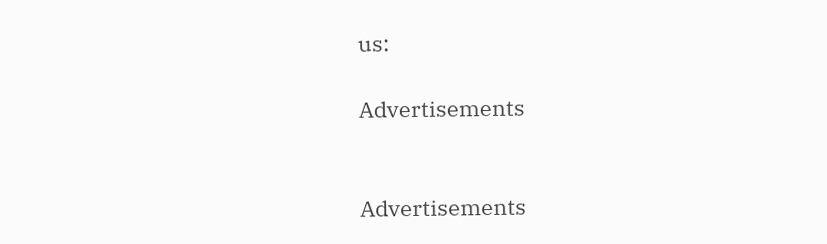us:

Advertisements


Advertisements